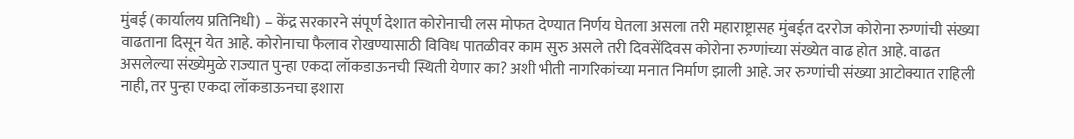मुंबई (कार्यालय प्रतिनिधी) – केंद्र सरकारने संपूर्ण देशात कोरोनाची लस मोफत देण्यात निर्णय घेतला असला तरी महाराष्ट्रासह मुंबईत दररोज कोरोना रुग्णांची संख्या वाढताना दिसून येत आहे. कोरोनाचा फैलाव रोखण्यासाठी विविध पातळीवर काम सुरु असले तरी दिवसेंदिवस कोरोना रुग्णांच्या संख्येत वाढ होत आहे. वाढत असलेल्या संख्येमुळे राज्यात पुन्हा एकदा लॉकडाऊनची स्थिती येणार का? अशी भीती नागरिकांच्या मनात निर्माण झाली आहे. जर रुग्णांची संख्या आटोक्यात राहिली नाही, तर पुन्हा एकदा लॉकडाऊनचा इशारा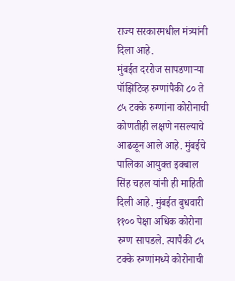राज्य सरकारमधील मंत्र्यांनी दिला आहे.
मुंबईत दररोज सापडणाऱ्या पॉझिटिव्ह रुग्णांपैकी ८० ते ८५ टक्के रुग्णांना कोरोनाची कोणतीही लक्षणे नसल्याचे आढळून आले आहे. मुंबईचे पालिका आयुक्त इक्बाल सिंह चहल यांनी ही माहिती दिली आहे. मुंबईत बुधवारी ११०० पेक्षा अधिक कोरोना रुग्ण सापडले. त्यापैकी ८५ टक्के रुग्णांमध्ये कोरोनाची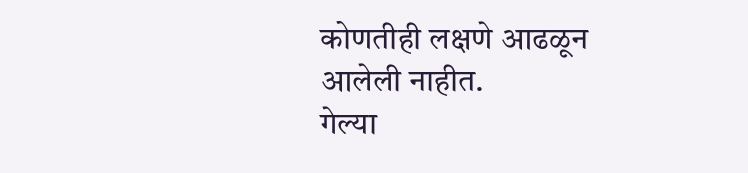कोणतीही लक्षणे आढळून आलेली नाहीत.
गेल्या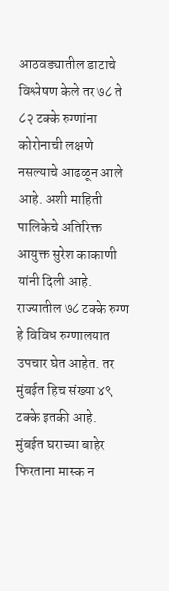आठवड्यातील डाटाचे विश्लेषण केले तर ७८ ते ८२ टक्के रुग्णांना कोरोनाची लक्षणे नसल्याचे आढळून आले आहे. अशी माहिती पालिकेचे अतिरिक्त आयुक्त सुरेश काकाणी यांनी दिली आहे. राज्यातील ७८ टक्के रुग्ण हे विविध रुग्णालयात उपचार घेत आहेत. तर मुंबईत हिच संख्या ४९ टक्के इतकी आहे.
मुंबईत घराच्या बाहेर फिरताना मास्क न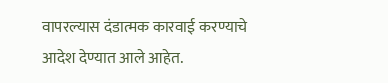वापरल्यास दंडात्मक कारवाई करण्याचे आदेश देण्यात आले आहेत.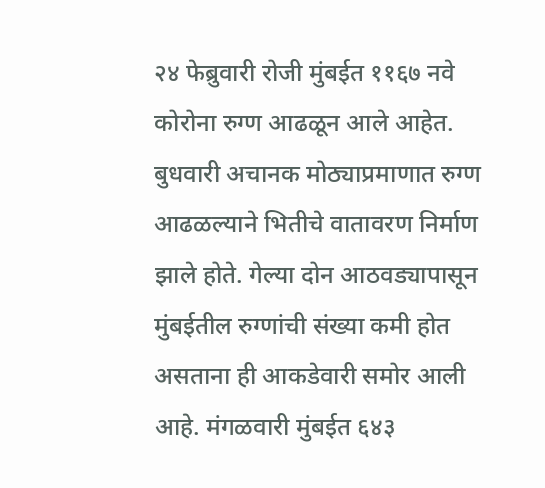२४ फेब्रुवारी रोजी मुंबईत ११६७ नवे कोरोना रुग्ण आढळून आले आहेत. बुधवारी अचानक मोठ्याप्रमाणात रुग्ण आढळल्याने भितीचे वातावरण निर्माण झाले होते. गेल्या दोन आठवड्यापासून मुंबईतील रुग्णांची संख्या कमी होत असताना ही आकडेवारी समोर आली आहे. मंगळवारी मुंबईत ६४३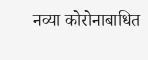नव्या कोरोनाबाधित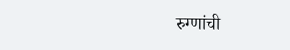रुग्णांची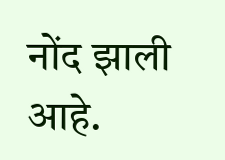नोंद झाली आहे.